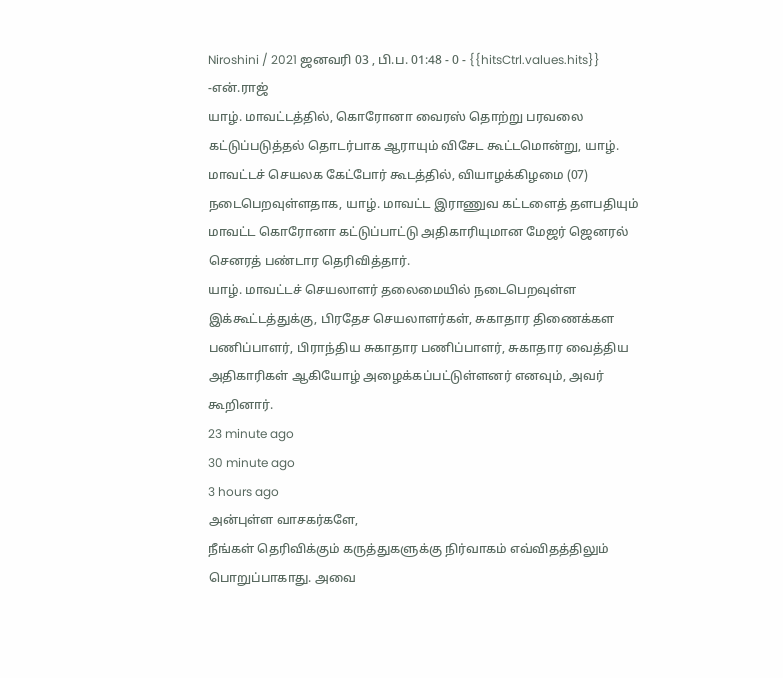Niroshini / 2021 ஜனவரி 03 , பி.ப. 01:48 - 0 - {{hitsCtrl.values.hits}}
-என்.ராஜ்
யாழ். மாவட்டத்தில், கொரோனா வைரஸ் தொற்று பரவலை கட்டுப்படுத்தல் தொடர்பாக ஆராயும் விசேட கூட்டமொன்று, யாழ். மாவட்டச் செயலக கேட்போர் கூடத்தில், வியாழக்கிழமை (07) நடைபெறவுள்ளதாக, யாழ். மாவட்ட இராணுவ கட்டளைத் தளபதியும் மாவட்ட கொரோனா கட்டுப்பாட்டு அதிகாரியுமான மேஜர் ஜெனரல் செனரத் பண்டார தெரிவித்தார்.
யாழ். மாவட்டச் செயலாளர் தலைமையில் நடைபெறவுள்ள இக்கூட்டத்துக்கு, பிரதேச செயலாளர்கள், சுகாதார திணைக்கள பணிப்பாளர், பிராந்திய சுகாதார பணிப்பாளர், சுகாதார வைத்திய அதிகாரிகள் ஆகியோழ் அழைக்கப்பட்டுள்ளனர் எனவும், அவர் கூறினார்.
23 minute ago
30 minute ago
3 hours ago
அன்புள்ள வாசகர்களே,
நீங்கள் தெரிவிக்கும் கருத்துகளுக்கு நிர்வாகம் எவ்விதத்திலும் பொறுப்பாகாது. அவை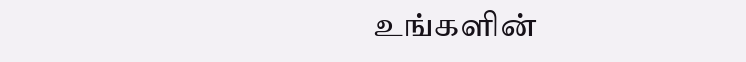உங்களின்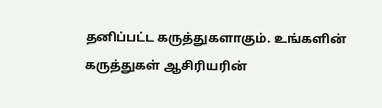தனிப்பட்ட கருத்துகளாகும். உங்களின் கருத்துகள் ஆசிரியரின்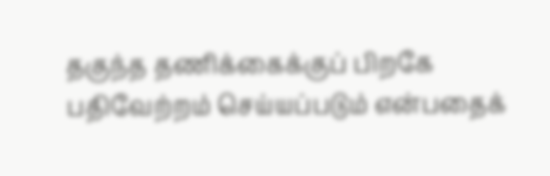தகுந்த தணிக்கைக்குப் பிறகே பதிவேற்றம் செய்யப்படும் என்பதைக்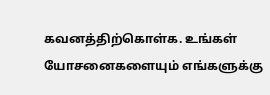கவனத்திற்கொள்க. உங்கள் யோசனைகளையும் எங்களுக்கு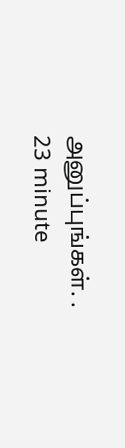அனுப்புங்கள். .
23 minute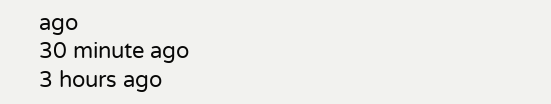ago
30 minute ago
3 hours ago